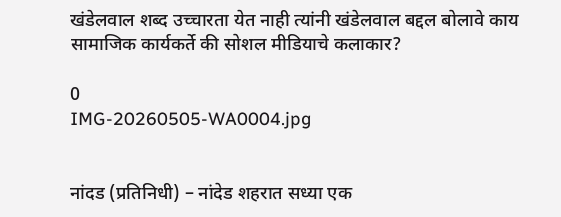खंडेलवाल शब्द उच्चारता येत नाही त्यांनी खंडेलवाल बद्दल बोलावे काय  सामाजिक कार्यकर्ते की सोशल मीडियाचे कलाकार?

0
IMG-20260505-WA0004.jpg


नांदड (प्रतिनिधी) – नांदेड शहरात सध्या एक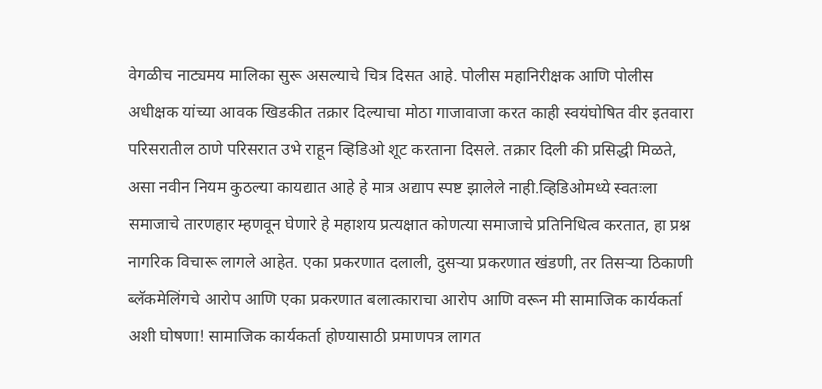वेगळीच नाट्यमय मालिका सुरू असल्याचे चित्र दिसत आहे. पोलीस महानिरीक्षक आणि पोलीस अधीक्षक यांच्या आवक खिडकीत तक्रार दिल्याचा मोठा गाजावाजा करत काही स्वयंघोषित वीर इतवारा परिसरातील ठाणे परिसरात उभे राहून व्हिडिओ शूट करताना दिसले. तक्रार दिली की प्रसिद्धी मिळते, असा नवीन नियम कुठल्या कायद्यात आहे हे मात्र अद्याप स्पष्ट झालेले नाही.व्हिडिओमध्ये स्वतःला समाजाचे तारणहार म्हणवून घेणारे हे महाशय प्रत्यक्षात कोणत्या समाजाचे प्रतिनिधित्व करतात, हा प्रश्न नागरिक विचारू लागले आहेत. एका प्रकरणात दलाली, दुसऱ्या प्रकरणात खंडणी, तर तिसऱ्या ठिकाणी ब्लॅकमेलिंगचे आरोप आणि एका प्रकरणात बलात्काराचा आरोप आणि वरून मी सामाजिक कार्यकर्ता अशी घोषणा! सामाजिक कार्यकर्ता होण्यासाठी प्रमाणपत्र लागत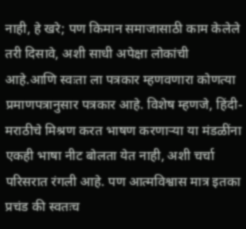नाही, हे खरे; पण किमान समाजासाठी काम केलेले तरी दिसावे, अशी साधी अपेक्षा लोकांची आहे.आणि स्वःता ला पत्रकार म्हणवणारा कोणत्या प्रमाणपत्रानुसार पत्रकार आहे. विशेष म्हणजे, हिंदी-मराठीचे मिश्रण करत भाषण करणाऱ्या या मंडळींना एकही भाषा नीट बोलता येत नाही, अशी चर्चा परिसरात रंगली आहे. पण आत्मविश्वास मात्र इतका प्रचंड की स्वतःच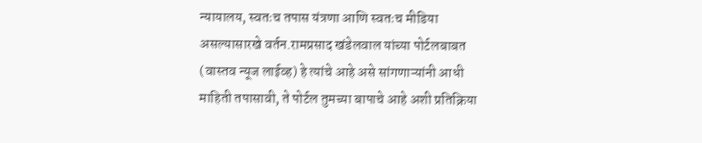न्यायालय, स्वतःच तपास यंत्रणा आणि स्वतःच मीडिया असल्यासारखे वर्तन.रामप्रसाद खंडेलवाल यांच्या पोर्टलबाबत (वास्तव न्यूज लाईव्ह) हे त्यांचे आहे असे सांगणाऱ्यांनी आधी माहिती तपासावी, ते पोर्टल तुमच्या बापाचे आहे अशी प्रतिक्रिया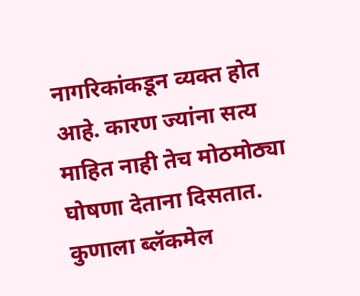नागरिकांकडून व्यक्त होत आहे. कारण ज्यांना सत्य माहित नाही तेच मोठमोठ्या घोषणा देताना दिसतात. कुणाला ब्लॅकमेल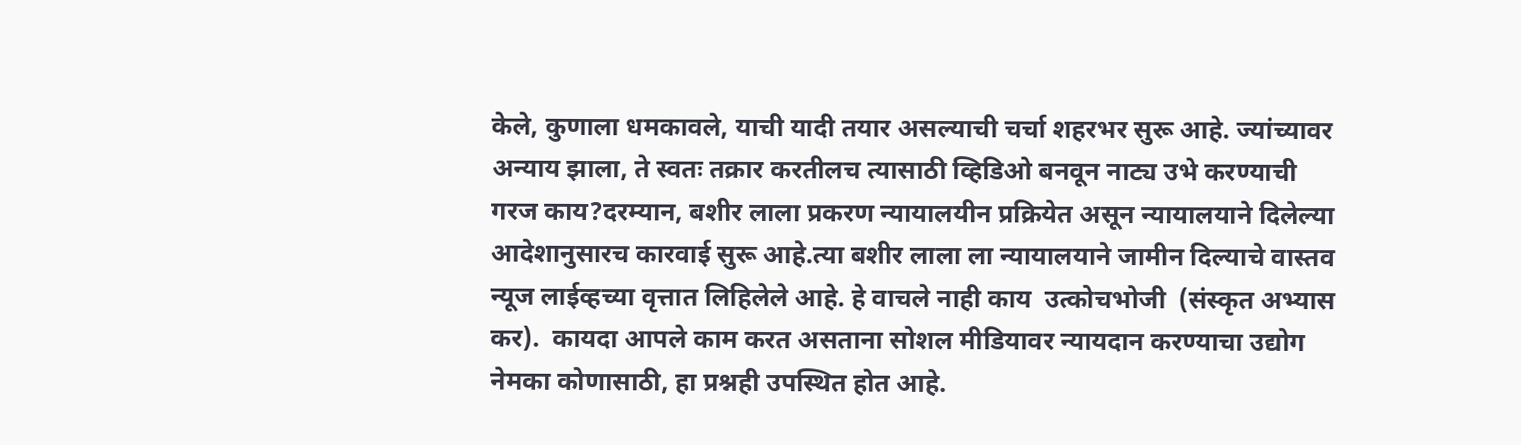केले, कुणाला धमकावले, याची यादी तयार असल्याची चर्चा शहरभर सुरू आहे. ज्यांच्यावर अन्याय झाला, ते स्वतः तक्रार करतीलच त्यासाठी व्हिडिओ बनवून नाट्य उभे करण्याची गरज काय?दरम्यान, बशीर लाला प्रकरण न्यायालयीन प्रक्रियेत असून न्यायालयाने दिलेल्या आदेशानुसारच कारवाई सुरू आहे.त्या बशीर लाला ला न्यायालयाने जामीन दिल्याचे वास्तव न्यूज लाईव्हच्या वृत्तात लिहिलेले आहे. हे वाचले नाही काय  उत्कोचभोजी  (संस्कृत अभ्यास कर).  कायदा आपले काम करत असताना सोशल मीडियावर न्यायदान करण्याचा उद्योग नेमका कोणासाठी, हा प्रश्नही उपस्थित होत आहे.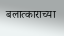बलात्काराच्या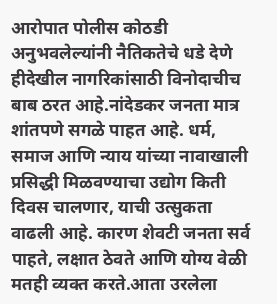आरोपात पोलीस कोठडी अनुभवलेल्यांनी नैतिकतेचे धडे देणे हीदेखील नागरिकांसाठी विनोदाचीच बाब ठरत आहे.नांदेडकर जनता मात्र शांतपणे सगळे पाहत आहे. धर्म, समाज आणि न्याय यांच्या नावाखाली प्रसिद्धी मिळवण्याचा उद्योग किती दिवस चालणार, याची उत्सुकता वाढली आहे. कारण शेवटी जनता सर्व पाहते, लक्षात ठेवते आणि योग्य वेळी मतही व्यक्त करते.आता उरलेला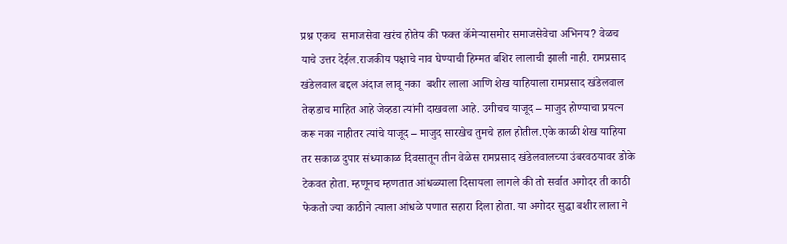प्रश्न एकच  समाजसेवा खरंच होतेय की फक्त कॅमेऱ्यासमोर समाजसेवेचा अभिनय? वेळच याचे उत्तर देईल.राजकीय पक्षाचे नाव घेण्याची हिम्मत बशिर लालाची झाली नाही. रामप्रसाद खंडेलवाल बद्दल अंदाज लावू नका  बशीर लाला आणि शेख याहियाला रामप्रसाद खंडेलवाल तेव्हडाच माहित आहे जेव्हडा त्यांनी दाखवला आहे. उगीचच याजूद – माजुद होण्याचा प्रयत्न करू नका नाहीतर त्यांचे याजूद – माजुद सारखेच तुमचे हाल होतील.एके काळी शेख याहिया तर सकाळ दुपार संध्याकाळ दिवसातून तीन वेळेस रामप्रसाद खंडेलवालच्या उंबरवठयावर डोके टेकवत होता. म्हणूनच म्हणतात आंधळ्याला दिसायला लागले की तो सर्वात अगोदर ती काठी फेकतो ज्या काठीने त्याला आंधळे पणात सहारा दिला होता. या अगोदर सुद्धा बशीर लाला ने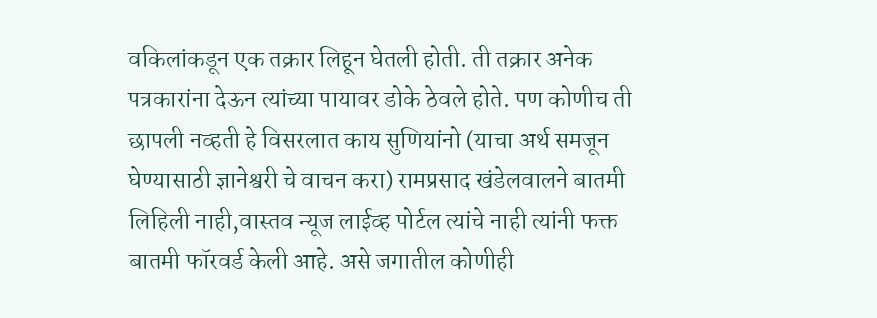वकिलांकडून एक तक्रार लिहून घेतली होती. ती तक्रार अनेक पत्रकारांना देऊन त्यांच्या पायावर डोके ठेवले होते. पण कोणीच ती छापली नव्हती हे विसरलात काय सुणियांनो (याचा अर्थ समजून घेण्यासाठी ज्ञानेश्वरी चे वाचन करा) रामप्रसाद खंडेलवालने बातमी लिहिली नाही,वास्तव न्यूज लाईव्ह पोर्टल त्यांचे नाही त्यांनी फक्त बातमी फॉरवर्ड केली आहे. असे जगातील कोणीही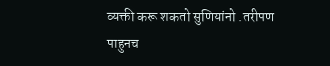व्यक्ती करू शकतो सुणियांनो .तरीपण पाहुनच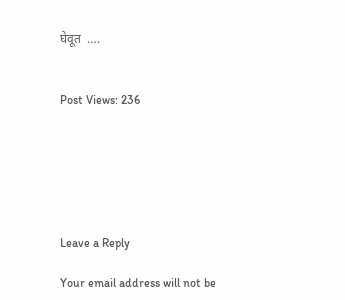घेवूत  ….


Post Views: 236






Leave a Reply

Your email address will not be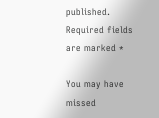published. Required fields are marked *

You may have missed